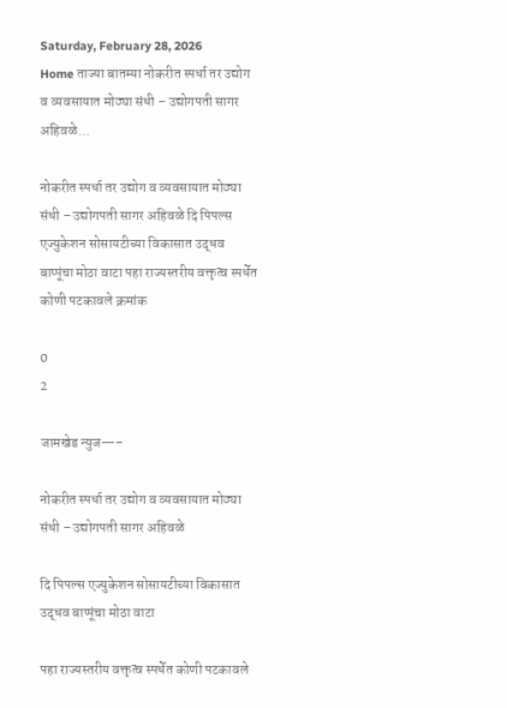Saturday, February 28, 2026
Home ताज्या बातम्या नोकरीत स्पर्धा तर उद्योग व व्यवसायात मोठ्या संधी – उद्योगपती सागर अहिवळे...

नोकरीत स्पर्धा तर उद्योग व व्यवसायात मोठ्या संधी – उद्योगपती सागर अहिवळे दि पिपल्स एज्युकेशन सोसायटीच्या विकासात उद्धव बाप्पूंचा मोठा वाटा पहा राज्यस्तरीय वक्तृत्व स्पर्धेत कोणी पटकावले क्रमांक

0
2

जामखेड न्युज—–

नोकरीत स्पर्धा तर उद्योग व व्यवसायात मोठ्या संधी – उद्योगपती सागर अहिवळे

दि पिपल्स एज्युकेशन सोसायटीच्या विकासात उद्धव बाप्पूंचा मोठा वाटा

पहा राज्यस्तरीय वक्तृत्व स्पर्धेत कोणी पटकावले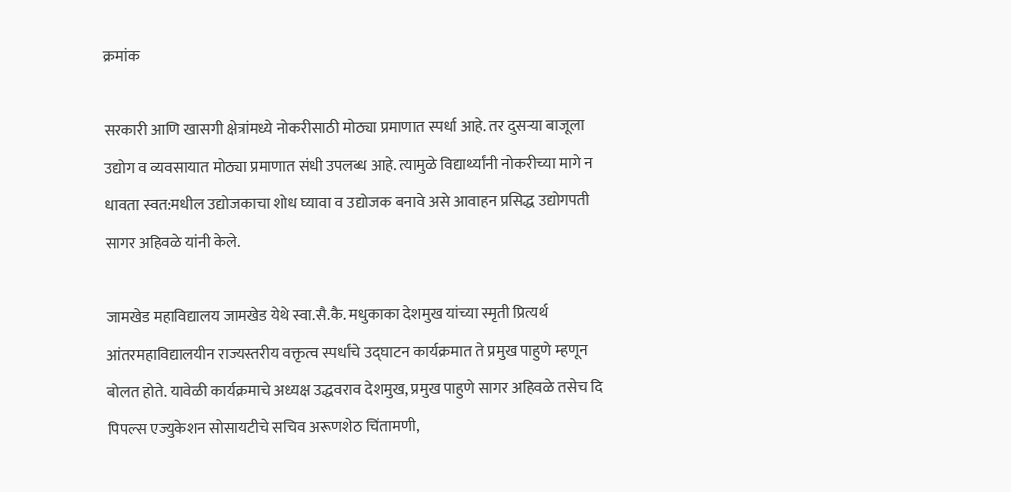क्रमांक

सरकारी आणि खासगी क्षेत्रांमध्ये नोकरीसाठी मोठ्या प्रमाणात स्पर्धा आहे. तर दुसऱ्या बाजूला उद्योग व व्यवसायात मोठ्या प्रमाणात संधी उपलब्ध आहे. त्यामुळे विद्यार्थ्यांनी नोकरीच्या मागे न धावता स्वत:मधील उद्योजकाचा शोध घ्यावा व उद्योजक बनावे असे आवाहन प्रसिद्ध उद्योगपती सागर अहिवळे यांनी केले.

जामखेड महाविद्यालय जामखेड येथे स्वा.सै.कै. मधुकाका देशमुख यांच्या स्मृती प्रित्यर्थ आंतरमहाविद्यालयीन राज्यस्तरीय वक्तृत्व स्पर्धांचे उद्घाटन कार्यक्रमात ते प्रमुख पाहुणे म्हणून बोलत होते. यावेळी कार्यक्रमाचे अध्यक्ष उद्धवराव देशमुख, प्रमुख पाहुणे सागर अहिवळे तसेच दि पिपल्स एज्युकेशन सोसायटीचे सचिव अरूणशेठ चिंतामणी,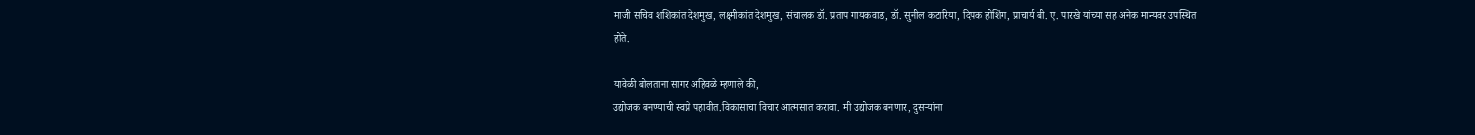माजी सचिव शशिकांत देशमुख, लक्ष्मीकांत देशमुख, संचालक डॉ. प्रताप गायकवाड, डॉ. सुनील कटारिया, दिपक होशिंग, प्राचार्य बी. ए. पारखे यांच्या सह अनेक मान्यवर उपस्थित होते.

यावेळी बोलताना सागर अहिवळे म्हणाले की,
उद्योजक बनण्याची स्वप्ने पहावीत.विकासाचा विचार आत्मसात करावा. मी उद्योजक बनणार, दुसऱ्यांना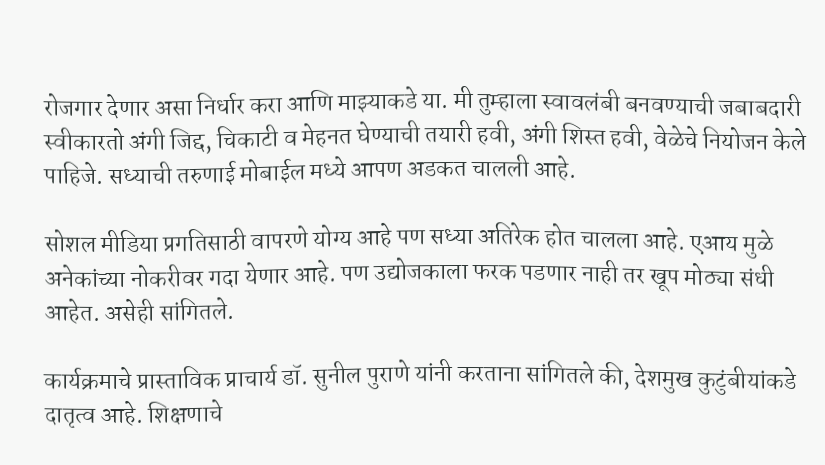रोजगार देणार असा निर्धार करा आणि माझ्याकडे या. मी तुम्हाला स्वावलंबी बनवण्याची जबाबदारी स्वीकारतो अंगी जिद्द, चिकाटी व मेहनत घेण्याची तयारी हवी, अंगी शिस्त हवी, वेळेचे नियोजन केले पाहिजे. सध्याची तरुणाई मोबाईल मध्ये आपण अडकत चालली आहे.

सोशल मीडिया प्रगतिसाठी वापरणे योग्य आहे पण सध्या अतिरेक होत चालला आहे. एआय मुळे अनेकांच्या नोकरीवर गदा येणार आहे. पण उद्योजकाला फरक पडणार नाही तर खूप मोठ्या संधी आहेत. असेही सांगितले.

कार्यक्रमाचे प्रास्ताविक प्राचार्य डॉ. सुनील पुराणे यांनी करताना सांगितले की, देशमुख कुटुंबीयांकडे दातृत्व आहे. शिक्षणाचे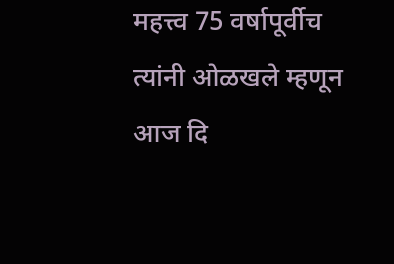महत्त्व 75 वर्षापूर्वीच त्यांनी ओळखले म्हणून आज दि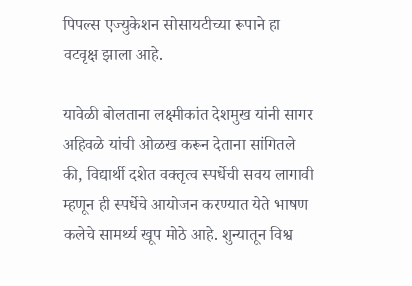पिपल्स एज्युकेशन सोसायटीच्या रूपाने हा वटवृक्ष झाला आहे.

यावेळी बोलताना लक्ष्मीकांत देशमुख यांनी सागर अहिवळे यांची ओळख करून देताना सांगितले की, विद्यार्थी दशेत वक्तृत्व स्पर्धेची सवय लागावी म्हणून ही स्पर्धेचे आयोजन करण्यात येते भाषण कलेचे सामर्थ्य खूप मोठे आहे. शुन्यातून विश्व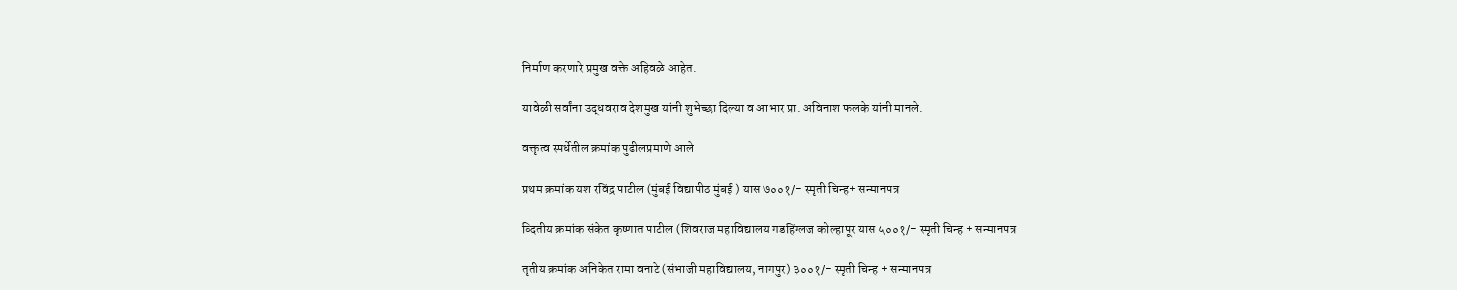निर्माण करणारे प्रमुख वक्ते अहिवळे आहेत.

यावेळी सर्वांना उद्धवराव देशमुख यांनी शुभेच्छा दिल्या व आभार प्रा. अविनाश फलके यांनी मानले.

वक्तृत्व स्पर्धेतील क्रमांक पुढीलप्रमाणे आले

प्रथम क्रमांक यश रविंद्र पाटील (मुंबई विद्यापीठ मुंबई ) यास ७००१/- स्मृती चिन्ह+ सन्मानपत्र

व्दितीय क्रमांक संकेत कृष्णात पाटील (शिवराज महाविद्यालय गडहिंग्लज कोल्हापूर यास ५००१/- स्मृती चिन्ह + सन्मानपत्र

तृतीय क्रमांक अनिकेत रामा वनाटे (संभाजी महाविद्यालय, नागपुर) ३००१/- स्मृती चिन्ह + सन्मानपत्र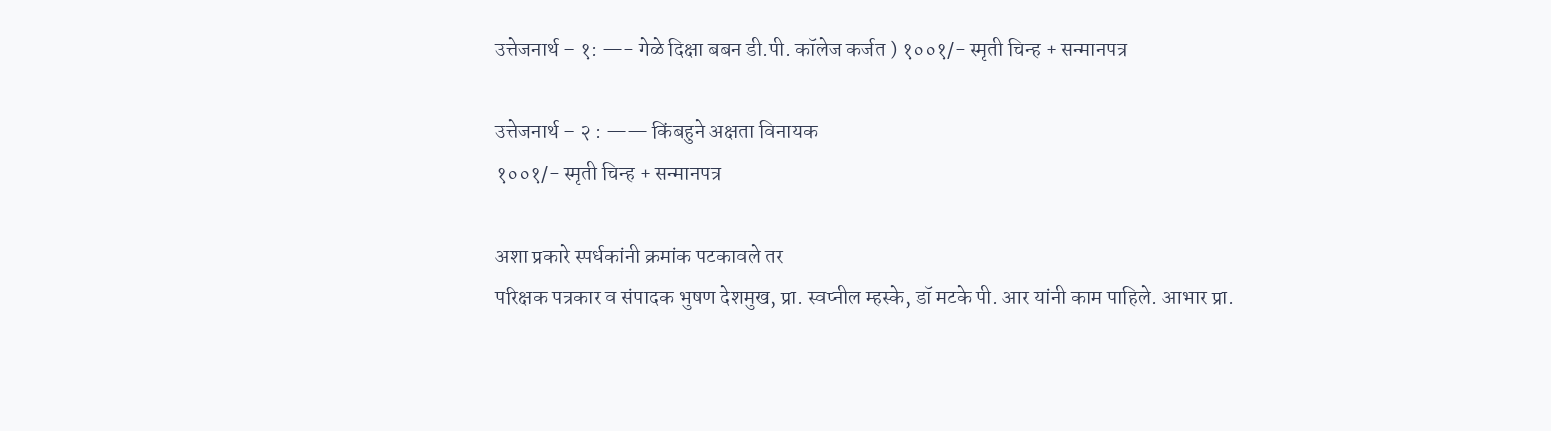उत्तेजनार्थ – १: —- गेळे दिक्षा बबन डी.पी. कॉलेज कर्जत ) १००१/- स्मृती चिन्ह + सन्मानपत्र

उत्तेजनार्थ – २ : —— किंबहुने अक्षता विनायक
१००१/- स्मृती चिन्ह + सन्मानपत्र

अशा प्रकारे स्पर्धकांनी क्रमांक पटकावले तर
परिक्षक पत्रकार व संपादक भुषण देशमुख, प्रा. स्वप्नील म्हस्के, डॉ मटके पी. आर यांनी काम पाहिले. आभार प्रा.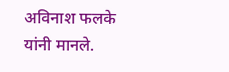अविनाश फलके यांनी मानले.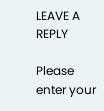LEAVE A REPLY

Please enter your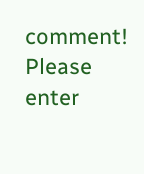comment!
Please enter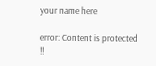your name here

error: Content is protected !!